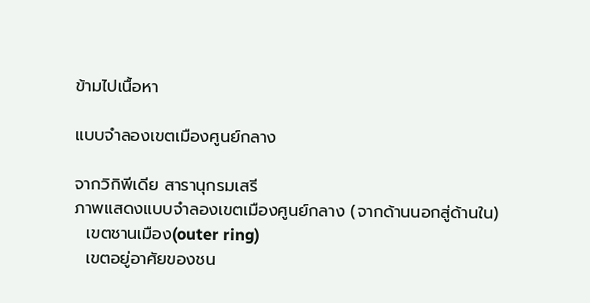ข้ามไปเนื้อหา

แบบจำลองเขตเมืองศูนย์กลาง

จากวิกิพีเดีย สารานุกรมเสรี
ภาพแสดงแบบจำลองเขตเมืองศูนย์กลาง (จากด้านนอกสู่ด้านใน)
  เขตชานเมือง(outer ring)
  เขตอยู่อาศัยของชน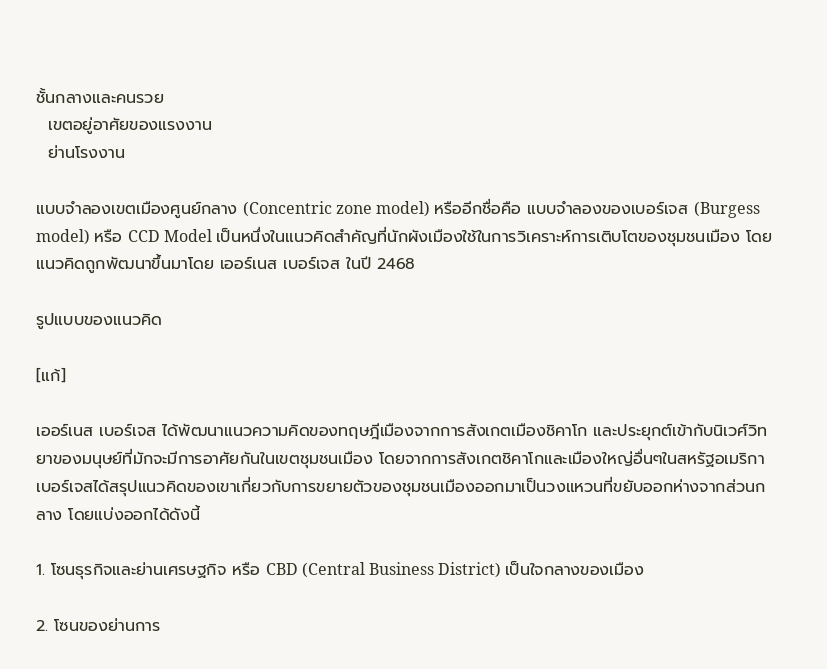ชั้นกลางและคนรวย
  เขตอยู่อาศัยของแรงงาน
  ย่านโรงงาน

แบบจำลองเขตเมืองศูนย์กลาง (Concentric zone model) หรืออีกชื่อคือ แบบจำลองของเบอร์เจส (Burgess model) หรือ CCD Model เป็นหนึ่งในแนวคิดสำคัญที่นักผังเมืองใช้ในการวิเคราะห์การเติบโตของชุมชนเมือง โดยแนวคิดถูกพัฒนาขึ้นมาโดย เออร์เนส เบอร์เจส ในปี 2468

รูปแบบของแนวคิด

[แก้]

เออร์เนส เบอร์เจส ได้พัฒนาแนวความคิดของทฤษฎีเมืองจากการสังเกตเมืองชิคาโก และประยุกต์เข้ากับนิเวศ์วิทยาของมนุษย์ที่มักจะมีการอาศัยกันในเขตชุมชนเมือง โดยจากการสังเกตชิคาโกและเมืองใหญ่อื่นๆในสหรัฐอเมริกา เบอร์เจสได้สรุปแนวคิดของเขาเกี่ยวกับการขยายตัวของชุมชนเมืองออกมาเป็นวงแหวนที่ขยับออกห่างจากส่วนกลาง โดยแบ่งออกได้ดังนี้

1. โซนธุรกิจและย่านเศรษฐกิจ หรือ CBD (Central Business District) เป็นใจกลางของเมือง

2. โซนของย่านการ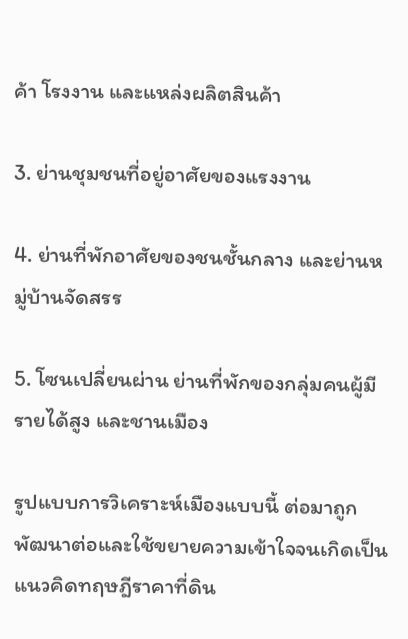ค้า โรงงาน และแหล่งผลิตสินค้า

3. ย่านชุมชนที่อยู่อาศัยของแรงงาน

4. ย่านที่พักอาศัยของชนชั้นกลาง และย่านหมู่บ้านจัดสรร

5. โซนเปลี่ยนผ่าน ย่านที่พักของกลุ่มคนผู้มีรายได้สูง และชานเมือง

รูปแบบการวิเคราะห์เมืองแบบนี้ ต่อมาถูกพัฒนาต่อและใช้ขยายความเข้าใจจนเกิดเป็นแนวคิดทฤษฎีราคาที่ดิน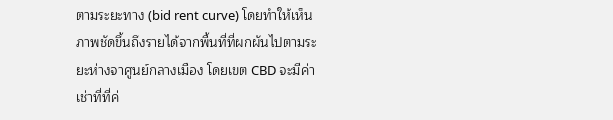ตามระยะทาง (bid rent curve) โดยทำให้เห็นภาพชัดขึ้นถึงรายได้จากพื้นที่ที่ผกผันไปตามระยะห่างจาศูนย์กลางเมือง โดยเขต CBD จะมีค่าเช่าที่ที่ค่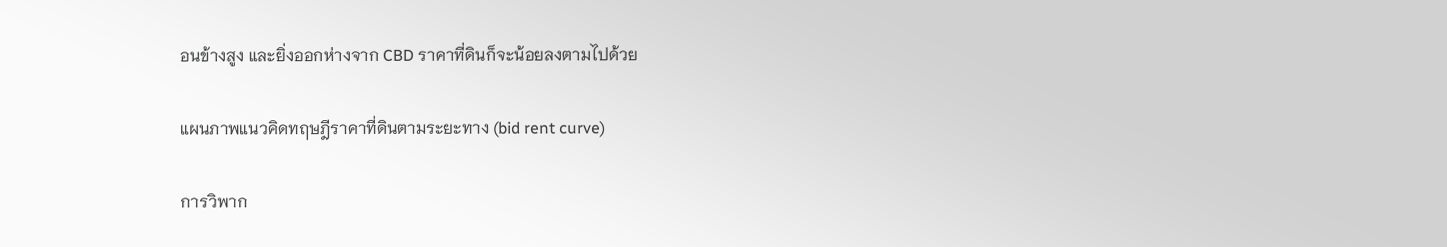อนข้างสูง และยิ่งออกห่างจาก CBD ราคาที่ดินก็จะน้อยลงตามไปด้วย

แผนภาพแนวคิดทฤษฎีราคาที่ดินตามระยะทาง (bid rent curve)

การวิพาก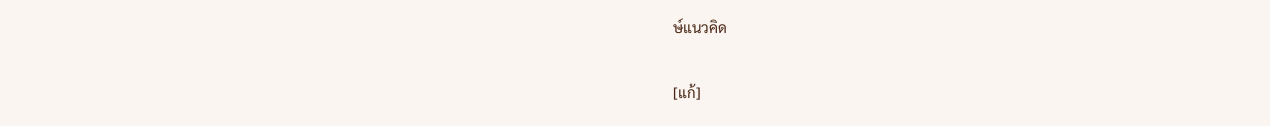ษ์แนวคิด

[แก้]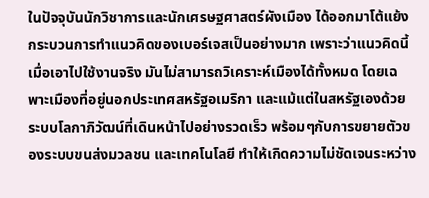ในปัจจุบันนักวิชาการและนักเศรษฐศาสตร์ผังเมือง ได้ออกมาโต้แย้งกระบวนการทำแนวคิดของเบอร์เจสเป็นอย่างมาก เพราะว่าแนวคิดนี้เมื่อเอาไปใช้งานจริง มันไม่สามารถวิเคราะห์เมืองได้ทั้งหมด โดยเฉพาะเมืองที่อยู่นอกประเทศสหรัฐอเมริกา และแม้แต่ในสหรัฐเองด้วยระบบโลกาภิวัฒน์ที่เดินหน้าไปอย่างรวดเร็ว พร้อมๆกับการขยายตัวของระบบขนส่งมวลชน และเทคโนโลยี ทำให้เกิดความไม่ชัดเจนระหว่าง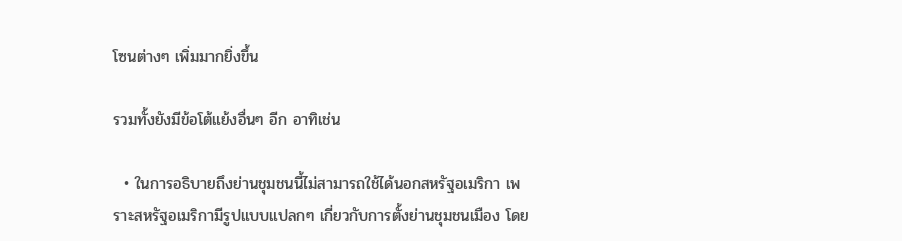โซนต่างๆ เพิ่มมากยิ่งขึ้น

รวมทั้งยังมีข้อโต้แย้งอื่นๆ อีก อาทิเช่น

  • ในการอธิบายถึงย่านชุมชนนี้ไม่สามารถใช้ได้นอกสหรัฐอเมริกา เพราะสหรัฐอเมริกามีรูปแบบแปลกๆ เกี่ยวกับการตั้งย่านชุมชนเมือง โดย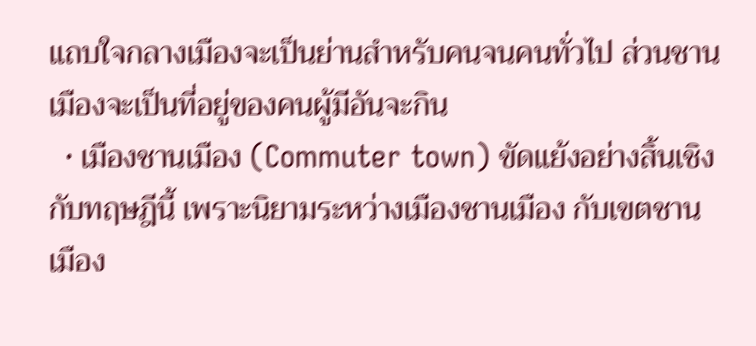แถบใจกลางเมืองจะเป็นย่านสำหรับคนจนคนทั่วไป ส่วนชานเมืองจะเป็นที่อยู่ของคนผู้มีอันจะกิน
  • เมืองชานเมือง (Commuter town) ขัดแย้งอย่างสิ้นเชิงกับทฤษฎีนี้ เพราะนิยามระหว่างเมืองชานเมือง กับเขตชานเมือง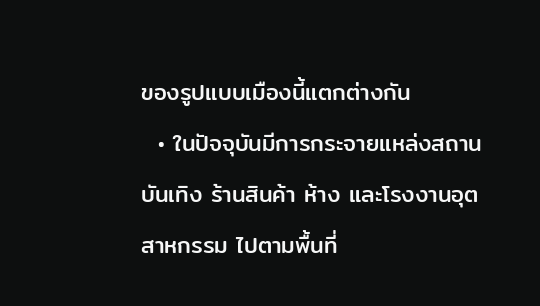ของรูปแบบเมืองนี้แตกต่างกัน
  • ในปัจจุบันมีการกระจายแหล่งสถานบันเทิง ร้านสินค้า ห้าง และโรงงานอุตสาหกรรม ไปตามพื้นที่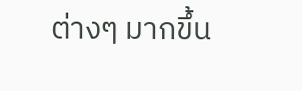ต่างๆ มากขึ้น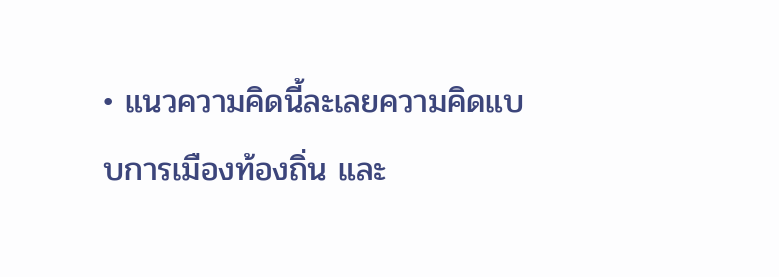• แนวความคิดนี้ละเลยความคิดแบบการเมืองท้องถิ่น และ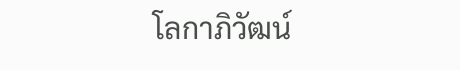โลกาภิวัฒน์